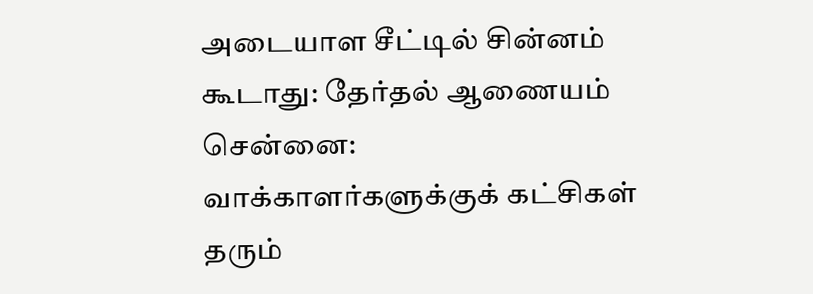அடையாள சீட்டில் சின்னம் கூடாது: தேர்தல் ஆணையம்
சென்னை:
வாக்காளர்களுக்குக் கட்சிகள் தரும்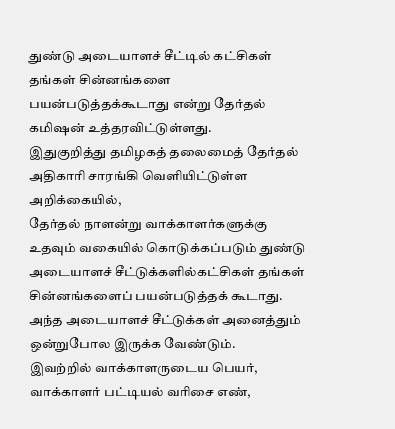துண்டு அடையாளச் சீட்டில் கட்சிகள் தங்கள் சின்னங்களை பயன்படுத்தக்கூடாது என்று தேர்தல் கமிஷன் உத்தரவிட்டுள்ளது.
இதுகுறித்து தமிழகத் தலைமைத் தேர்தல் அதிகாரி சாரங்கி வெளியிட்டுள்ள அறிக்கையில்,
தேர்தல் நாளன்று வாக்காளர்களுக்கு உதவும் வகையில் கொடுக்கப்படும் துண்டு அடையாளச் சீட்டுக்களில்கட்சிகள் தங்கள் சின்னங்களைப் பயன்படுத்தக் கூடாது.
அந்த அடையாளச் சீட்டுக்கள் அனைத்தும் ஒன்றுபோல இருக்க வேண்டும்.
இவற்றில் வாக்காளருடைய பெயர், வாக்காளர் பட்டியல் வரிசை எண்,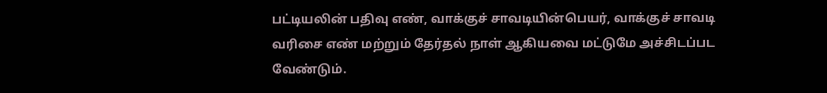பட்டியலின் பதிவு எண், வாக்குச் சாவடியின்பெயர், வாக்குச் சாவடி வரிசை எண் மற்றும் தேர்தல் நாள் ஆகியவை மட்டுமே அச்சிடப்பட வேண்டும்.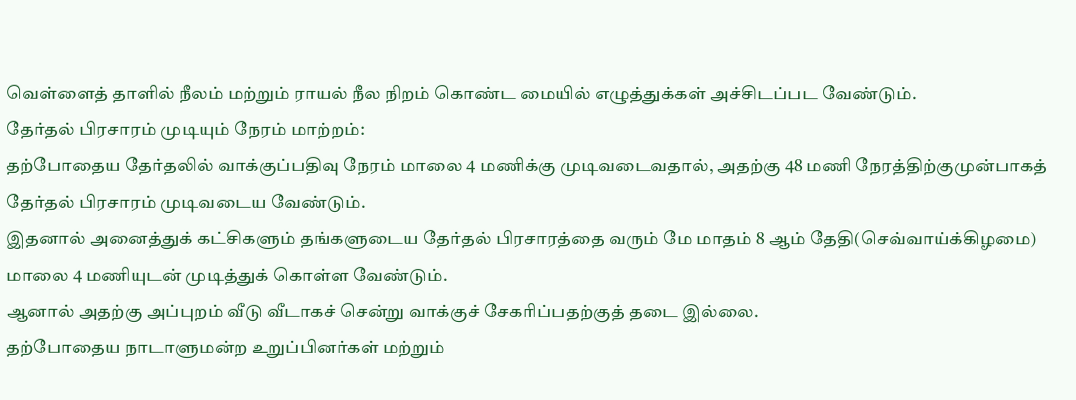வெள்ளைத் தாளில் நீலம் மற்றும் ராயல் நீல நிறம் கொண்ட மையில் எழுத்துக்கள் அச்சிடப்பட வேண்டும்.
தேர்தல் பிரசாரம் முடியும் நேரம் மாற்றம்:
தற்போதைய தேர்தலில் வாக்குப்பதிவு நேரம் மாலை 4 மணிக்கு முடிவடைவதால், அதற்கு 48 மணி நேரத்திற்குமுன்பாகத் தேர்தல் பிரசாரம் முடிவடைய வேண்டும்.
இதனால் அனைத்துக் கட்சிகளும் தங்களுடைய தேர்தல் பிரசாரத்தை வரும் மே மாதம் 8 ஆம் தேதி(செவ்வாய்க்கிழமை) மாலை 4 மணியுடன் முடித்துக் கொள்ள வேண்டும்.
ஆனால் அதற்கு அப்புறம் வீடு வீடாகச் சென்று வாக்குச் சேகரிப்பதற்குத் தடை இல்லை.
தற்போதைய நாடாளுமன்ற உறுப்பினர்கள் மற்றும்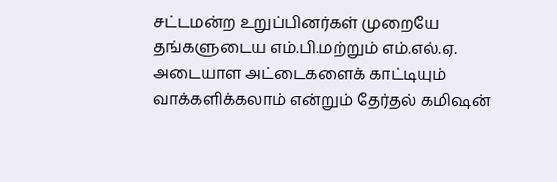சட்டமன்ற உறுப்பினர்கள் முறையே தங்களுடைய எம்.பி.மற்றும் எம்.எல்.ஏ. அடையாள அட்டைகளைக் காட்டியும் வாக்களிக்கலாம் என்றும் தேர்தல் கமிஷன்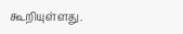கூறியுள்ளது.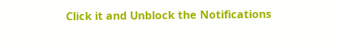Click it and Unblock the Notifications